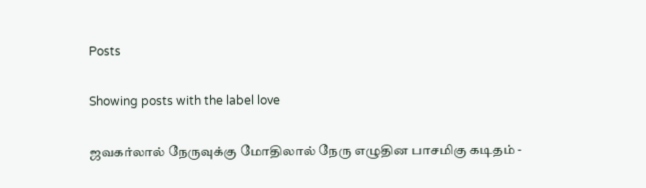Posts

Showing posts with the label love

ஜவகர்லால் நேருவுக்கு மோதிலால் நேரு எழுதின பாசமிகு கடிதம் -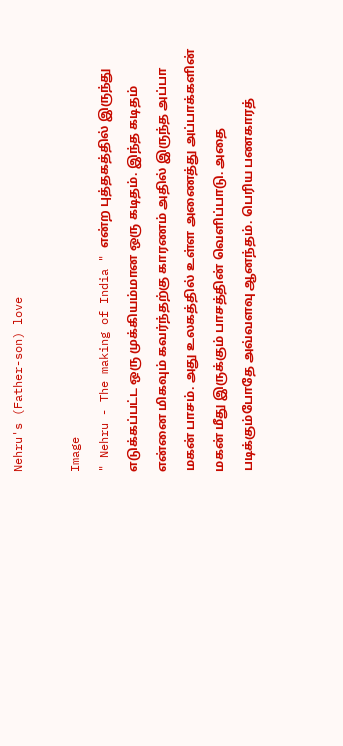Nehru's (Father-son) love

Image
" Nehru - The making of India " என்ற புத்தகத்தில் இருந்து எடுக்கப்பட்ட ஒரு முக்கியம்மான ஒரு கடிதம். இந்த கடிதம் என்னை மிகவும் கவர்ந்தற்கு காரணம் அதில் இருந்த அப்பா மகன் பாசம். அது உலகத்தில் உள்ள அணைத்து அப்பாக்களின் மகன் மீது இருக்கும் பாசத்தின் வெளிப்பாடு. அதை படிக்கும்போதே அவ்வளவு ஆனந்தம். பெரிய பணகாரத்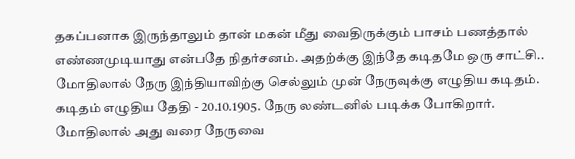தகப்பனாக இருந்தாலும் தான் மகன் மீது வைதிருக்கும் பாசம் பணத்தால் எண்ணமுடியாது என்பதே நிதர்சனம். அதற்க்கு இந்தே கடிதமே ஒரு சாட்சி.. மோதிலால் நேரு இந்தியாவிற்கு செல்லும் முன் நேருவுக்கு எழுதிய கடிதம். கடிதம் எழுதிய தேதி - 20.10.1905. நேரு லண்டனில் படிக்க போகிறார். மோதிலால் அது வரை நேருவை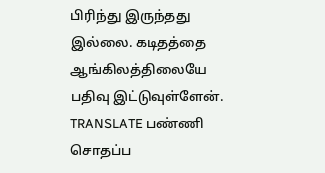பிரிந்து இருந்தது இல்லை. கடிதத்தை ஆங்கிலத்திலையே  பதிவு இட்டுவுள்ளேன். TRANSLATE பண்ணி சொதப்ப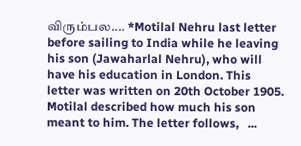விரும்பல.... *Motilal Nehru last letter before sailing to India while he leaving his son (Jawaharlal Nehru), who will have his education in London. This letter was written on 20th October 1905.  Motilal described how much his son meant to him. The letter follows,   ...